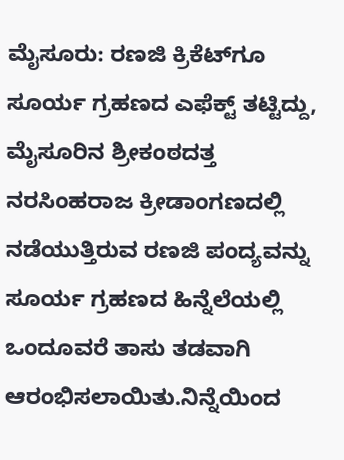ಮೈಸೂರು: ರಣಜಿ ಕ್ರಿಕೆಟ್‍ಗೂ ಸೂರ್ಯ ಗ್ರಹಣದ ಎಫೆಕ್ಟ್ ತಟ್ಟಿದ್ದು, ಮೈಸೂರಿನ ಶ್ರೀಕಂಠದತ್ತ ನರಸಿಂಹರಾಜ ಕ್ರೀಡಾಂಗಣದಲ್ಲಿ ನಡೆಯುತ್ತಿರುವ ರಣಜಿ ಪಂದ್ಯವನ್ನು ಸೂರ್ಯ ಗ್ರಹಣದ ಹಿನ್ನೆಲೆಯಲ್ಲಿ ಒಂದೂವರೆ ತಾಸು ತಡವಾಗಿ ಆರಂಭಿಸಲಾಯಿತು.ನಿನ್ನೆಯಿಂದ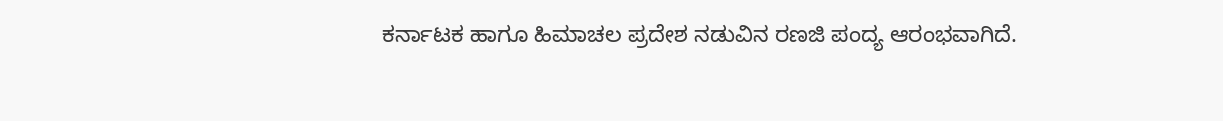ಕರ್ನಾಟಕ ಹಾಗೂ ಹಿಮಾಚಲ ಪ್ರದೇಶ ನಡುವಿನ ರಣಜಿ ಪಂದ್ಯ ಆರಂಭವಾಗಿದೆ.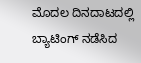ಮೊದಲ ದಿನದಾಟದಲ್ಲಿ ಬ್ಯಾಟಿಂಗ್ ನಡೆಸಿದ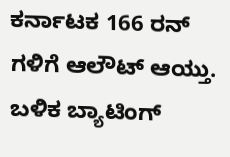ಕರ್ನಾಟಕ 166 ರನ್ ಗಳಿಗೆ ಆಲೌಟ್ ಆಯ್ತು. ಬಳಿಕ ಬ್ಯಾಟಿಂಗ್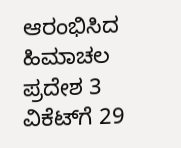ಆರಂಭಿಸಿದ ಹಿಮಾಚಲ ಪ್ರದೇಶ 3 ವಿಕೆಟ್‍ಗೆ 29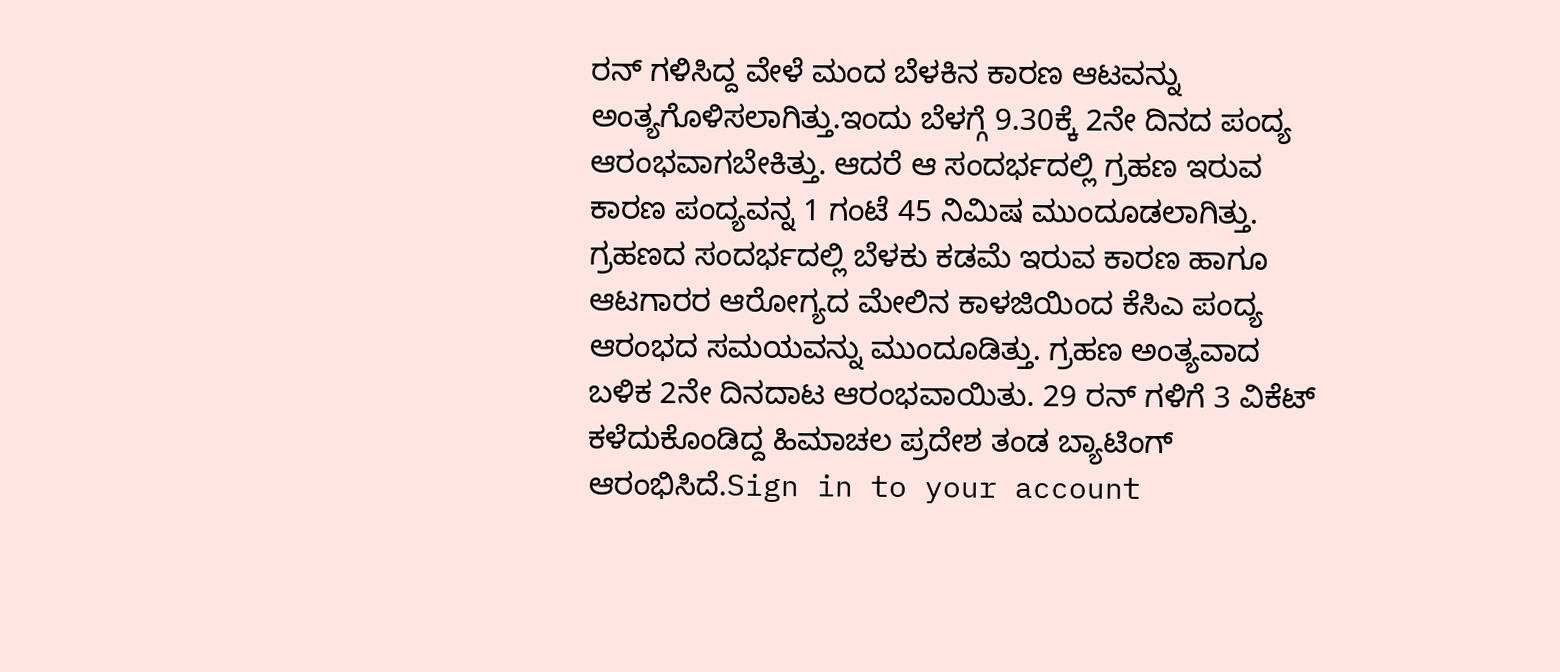ರನ್ ಗಳಿಸಿದ್ದ ವೇಳೆ ಮಂದ ಬೆಳಕಿನ ಕಾರಣ ಆಟವನ್ನು ಅಂತ್ಯಗೊಳಿಸಲಾಗಿತ್ತು.ಇಂದು ಬೆಳಗ್ಗೆ 9.30ಕ್ಕೆ 2ನೇ ದಿನದ ಪಂದ್ಯ ಆರಂಭವಾಗಬೇಕಿತ್ತು. ಆದರೆ ಆ ಸಂದರ್ಭದಲ್ಲಿ ಗ್ರಹಣ ಇರುವ ಕಾರಣ ಪಂದ್ಯವನ್ನ 1 ಗಂಟೆ 45 ನಿಮಿಷ ಮುಂದೂಡಲಾಗಿತ್ತು. ಗ್ರಹಣದ ಸಂದರ್ಭದಲ್ಲಿ ಬೆಳಕು ಕಡಮೆ ಇರುವ ಕಾರಣ ಹಾಗೂ ಆಟಗಾರರ ಆರೋಗ್ಯದ ಮೇಲಿನ ಕಾಳಜಿಯಿಂದ ಕೆಸಿಎ ಪಂದ್ಯ ಆರಂಭದ ಸಮಯವನ್ನು ಮುಂದೂಡಿತ್ತು. ಗ್ರಹಣ ಅಂತ್ಯವಾದ ಬಳಿಕ 2ನೇ ದಿನದಾಟ ಆರಂಭವಾಯಿತು. 29 ರನ್ ಗಳಿಗೆ 3 ವಿಕೆಟ್ ಕಳೆದುಕೊಂಡಿದ್ದ ಹಿಮಾಚಲ ಪ್ರದೇಶ ತಂಡ ಬ್ಯಾಟಿಂಗ್ ಆರಂಭಿಸಿದೆ.Sign in to your account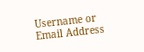Username or Email Address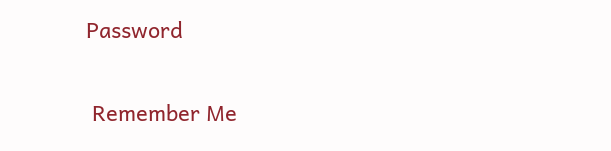Password

 Remember Me